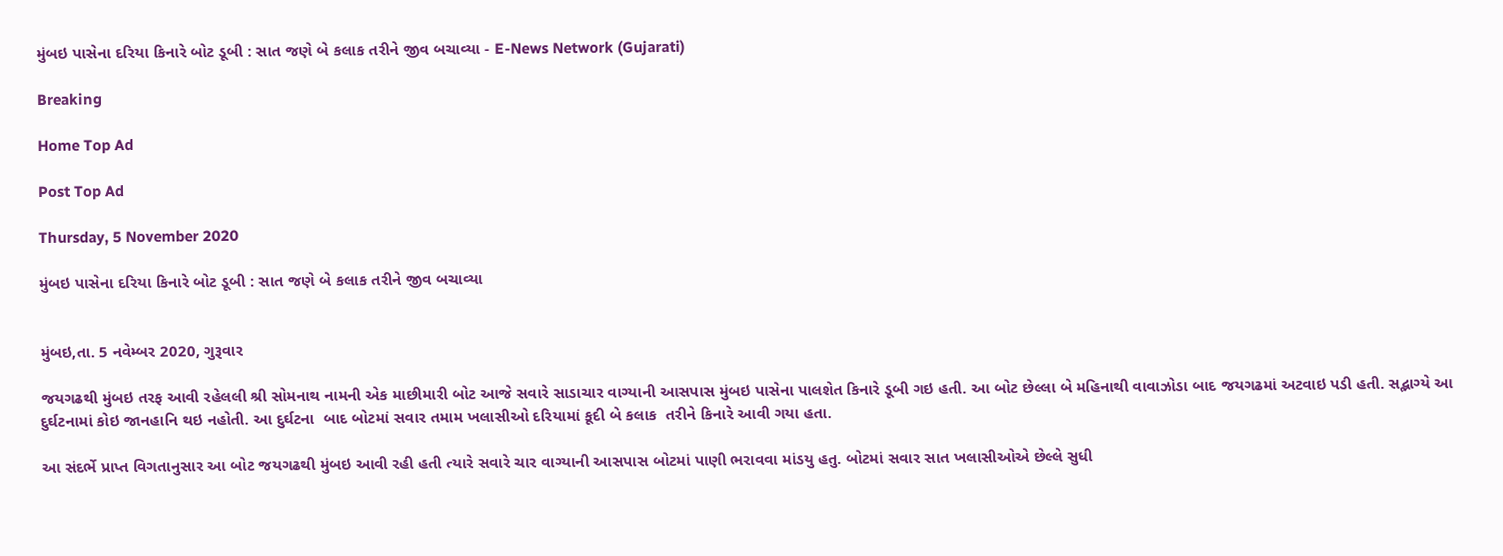મુંબઇ પાસેના દરિયા કિનારે બોટ ડૂબી : સાત જણે બે કલાક તરીને જીવ બચાવ્યા - E-News Network (Gujarati)

Breaking

Home Top Ad

Post Top Ad

Thursday, 5 November 2020

મુંબઇ પાસેના દરિયા કિનારે બોટ ડૂબી : સાત જણે બે કલાક તરીને જીવ બચાવ્યા


મુંબઇ,તા. 5 નવેમ્બર 2020, ગુરૂવાર

જયગઢથી મુંબઇ તરફ આવી રહેલલી શ્રી સોમનાથ નામની એક માછીમારી બોટ આજે સવારે સાડાચાર વાગ્યાની આસપાસ મુંબઇ પાસેના પાલશેત કિનારે ડૂબી ગઇ હતી. આ બોટ છેલ્લા બે મહિનાથી વાવાઝોડા બાદ જયગઢમાં અટવાઇ પડી હતી. સદ્ભાગ્યે આ દુર્ઘટનામાં કોઇ જાનહાનિ થઇ નહોતી. આ દુર્ઘટના  બાદ બોટમાં સવાર તમામ ખલાસીઓ દરિયામાં કૂદી બે કલાક  તરીને કિનારે આવી ગયા હતા.

આ સંદર્ભે પ્રાપ્ત વિગતાનુસાર આ બોટ જયગઢથી મુંબઇ આવી રહી હતી ત્યારે સવારે ચાર વાગ્યાની આસપાસ બોટમાં પાણી ભરાવવા માંડયુ હતુ. બોટમાં સવાર સાત ખલાસીઓએ છેલ્લે સુધી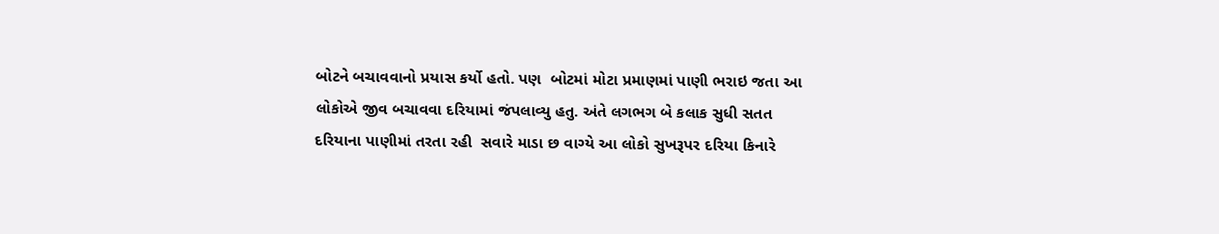બોટને બચાવવાનો પ્રયાસ કર્યો હતો. પણ  બોટમાં મોટા પ્રમાણમાં પાણી ભરાઇ જતા આ લોકોએ જીવ બચાવવા દરિયામાં જંપલાવ્યુ હતુ. અંતે લગભગ બે કલાક સુધી સતત દરિયાના પાણીમાં તરતા રહી  સવારે માડા છ વાગ્યે આ લોકો સુખરૂપર દરિયા કિનારે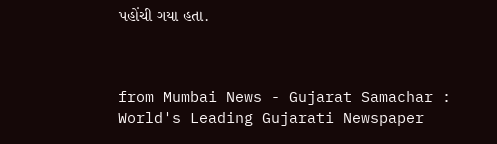પહોંચી ગયા હતા.



from Mumbai News - Gujarat Samachar : World's Leading Gujarati Newspaper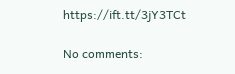https://ift.tt/3jY3TCt

No comments: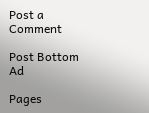Post a Comment

Post Bottom Ad

Pages